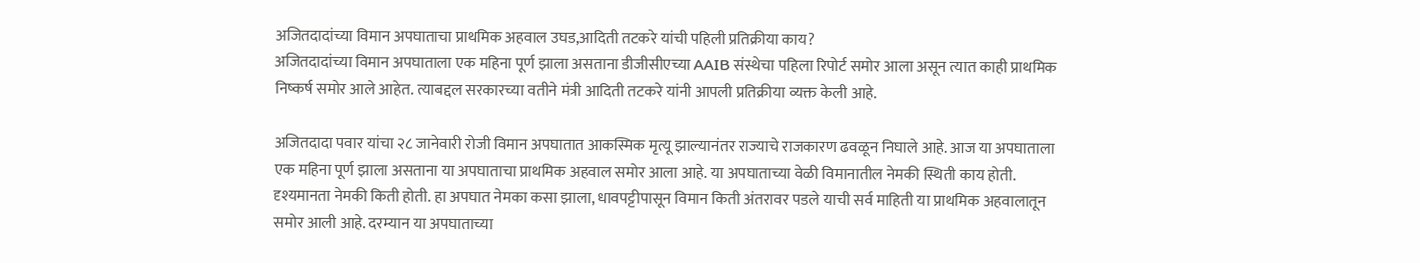अजितदादांच्या विमान अपघाताचा प्राथमिक अहवाल उघड,आदिती तटकरे यांची पहिली प्रतिक्रीया काय?
अजितदादांच्या विमान अपघाताला एक महिना पूर्ण झाला असताना डीजीसीएच्या AAIB संस्थेचा पहिला रिपोर्ट समोर आला असून त्यात काही प्राथमिक निष्कर्ष समोर आले आहेत. त्याबद्दल सरकारच्या वतीने मंत्री आदिती तटकरे यांनी आपली प्रतिक्रीया व्यक्त केली आहे.

अजितदादा पवार यांचा २८ जानेवारी रोजी विमान अपघातात आकस्मिक मृत्यू झाल्यानंतर राज्याचे राजकारण ढवळून निघाले आहे. आज या अपघाताला एक महिना पूर्ण झाला असताना या अपघाताचा प्राथमिक अहवाल समोर आला आहे. या अपघाताच्या वेळी विमानातील नेमकी स्थिती काय होती. दृश्यमानता नेमकी किती होती. हा अपघात नेमका कसा झाला, धावपट्टीपासून विमान किती अंतरावर पडले याची सर्व माहिती या प्राथमिक अहवालातून समोर आली आहे. दरम्यान या अपघाताच्या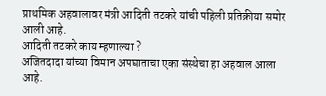प्राथमिक अहवालावर मंत्री आदिती तटकरे यांची पहिली प्रतिक्रीया समोर आली आहे.
आदिती तटकरे काय म्हणाल्या ?
अजितदादा यांच्या विमान अपघाताचा एका संस्थेचा हा अहवाल आला आहे.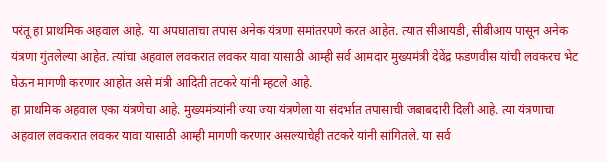परंतू हा प्राथमिक अहवाल आहे. या अपघाताचा तपास अनेक यंत्रणा समांतरपणे करत आहेत. त्यात सीआयडी, सीबीआय पासून अनेक यंत्रणा गुंतलेल्या आहेत. त्यांचा अहवाल लवकरात लवकर यावा यासाठी आम्ही सर्व आमदार मुख्यमंत्री देवेंद्र फडणवीस यांची लवकरच भेट घेऊन मागणी करणार आहोत असे मंत्री आदिती तटकरे यांनी म्हटले आहे.
हा प्राथमिक अहवाल एका यंत्रणेचा आहे. मुख्यमंत्र्यांनी ज्या ज्या यंत्रणेला या संदर्भात तपासाची जबाबदारी दिली आहे. त्या यंत्रणाचा अहवाल लवकरात लवकर यावा यासाठी आम्ही मागणी करणार असल्याचेही तटकरे यांनी सांगितले. या सर्व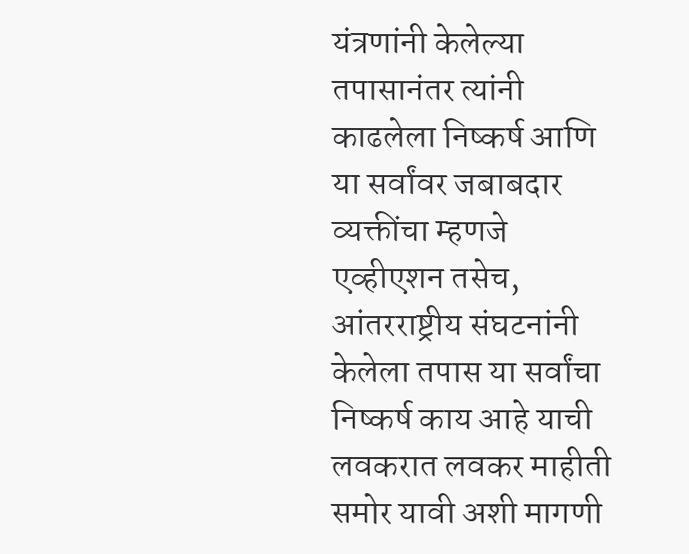यंत्रणांनी केलेल्या तपासानंतर त्यांनी काढलेला निष्कर्ष आणि या सर्वांवर जबाबदार व्यक्तींचा म्हणजे एव्हीएशन तसेच, आंतरराष्ट्रीय संघटनांनी केलेला तपास या सर्वांचा निष्कर्ष काय आहे याची लवकरात लवकर माहीती समोर यावी अशी मागणी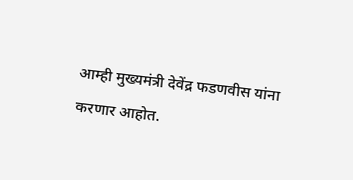आम्ही मुख्यमंत्री देवेंद्र फडणवीस यांना करणार आहोत.